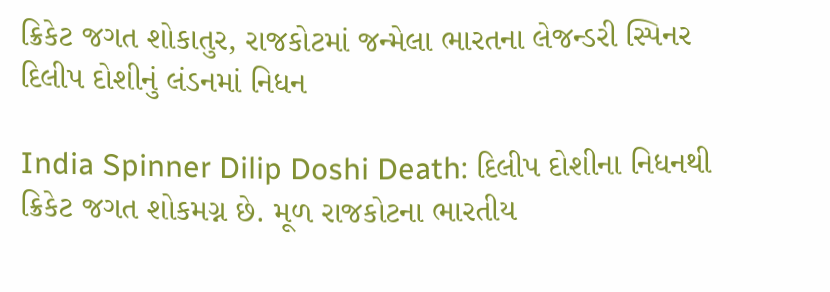ક્રિકેટ જગત શોકાતુર, રાજકોટમાં જન્મેલા ભારતના લેજન્ડરી સ્પિનર દિલીપ દોશીનું લંડનમાં નિધન

India Spinner Dilip Doshi Death: દિલીપ દોશીના નિધનથી ક્રિકેટ જગત શોકમગ્ન છે. મૂળ રાજકોટના ભારતીય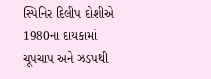સ્પિનિર દિલીપ દોશીએ 1980ના દાયકામાં ચૂપચાપ અને ઝડપથી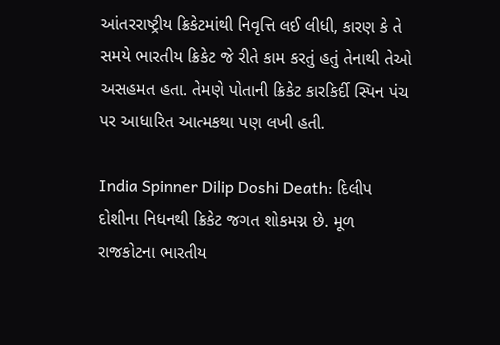આંતરરાષ્ટ્રીય ક્રિકેટમાંથી નિવૃત્તિ લઈ લીધી, કારણ કે તે સમયે ભારતીય ક્રિકેટ જે રીતે કામ કરતું હતું તેનાથી તેઓ અસહમત હતા. તેમણે પોતાની ક્રિકેટ કારકિર્દી સ્પિન પંચ પર આધારિત આત્મકથા પણ લખી હતી.

India Spinner Dilip Doshi Death: દિલીપ દોશીના નિધનથી ક્રિકેટ જગત શોકમગ્ન છે. મૂળ રાજકોટના ભારતીય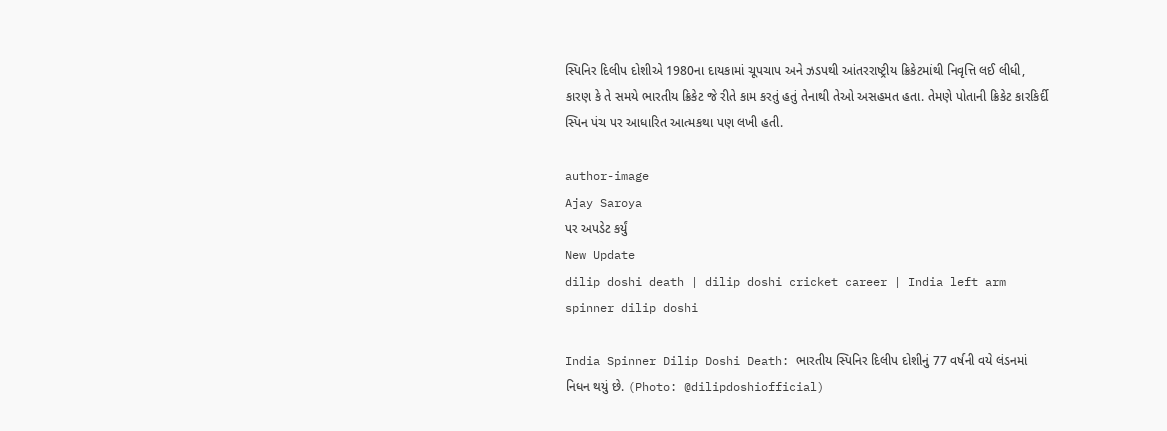સ્પિનિર દિલીપ દોશીએ 1980ના દાયકામાં ચૂપચાપ અને ઝડપથી આંતરરાષ્ટ્રીય ક્રિકેટમાંથી નિવૃત્તિ લઈ લીધી, કારણ કે તે સમયે ભારતીય ક્રિકેટ જે રીતે કામ કરતું હતું તેનાથી તેઓ અસહમત હતા. તેમણે પોતાની ક્રિકેટ કારકિર્દી સ્પિન પંચ પર આધારિત આત્મકથા પણ લખી હતી.

author-image
Ajay Saroya
પર અપડેટ કર્યું
New Update
dilip doshi death | dilip doshi cricket career | India left arm spinner dilip doshi

India Spinner Dilip Doshi Death: ભારતીય સ્પિનિર દિલીપ દોશીનું 77 વર્ષની વયે લંડનમાં નિધન થયું છે. (Photo: @dilipdoshiofficial)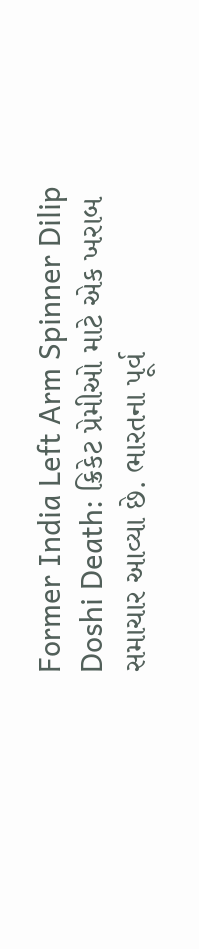Former India Left Arm Spinner Dilip Doshi Death: ક્રિકેટ પ્રેમીઓ માટે એક ખરાબ સમાચાર આવ્યા છે. ભારતના પૂર્વ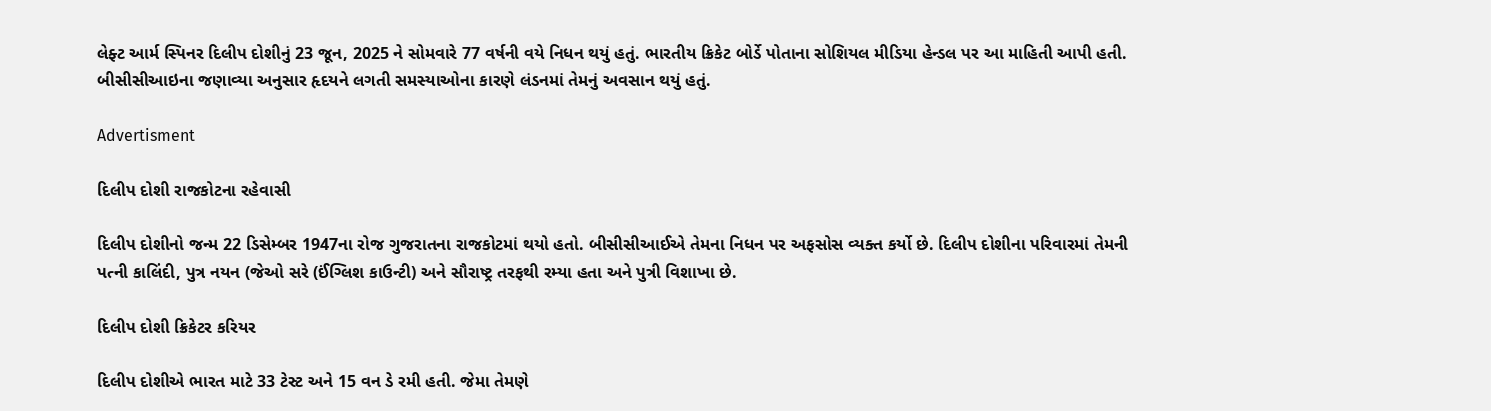લેફ્ટ આર્મ સ્પિનર દિલીપ દોશીનું 23 જૂન, 2025 ને સોમવારે 77 વર્ષની વયે નિધન થયું હતું. ભારતીય ક્રિકેટ બોર્ડે પોતાના સોશિયલ મીડિયા હેન્ડલ પર આ માહિતી આપી હતી. બીસીસીઆઇના જણાવ્યા અનુસાર હૃદયને લગતી સમસ્યાઓના કારણે લંડનમાં તેમનું અવસાન થયું હતું.

Advertisment

દિલીપ દોશી રાજકોટના રહેવાસી

દિલીપ દોશીનો જન્મ 22 ડિસેમ્બર 1947ના રોજ ગુજરાતના રાજકોટમાં થયો હતો. બીસીસીઆઈએ તેમના નિધન પર અફસોસ વ્યક્ત કર્યો છે. દિલીપ દોશીના પરિવારમાં તેમની પત્ની કાલિંદી, પુત્ર નયન (જેઓ સરે (ઈંગ્લિશ કાઉન્ટી) અને સૌરાષ્ટ્ર તરફથી રમ્યા હતા અને પુત્રી વિશાખા છે.

દિલીપ દોશી ક્રિકેટર કરિયર

દિલીપ દોશીએ ભારત માટે 33 ટેસ્ટ અને 15 વન ડે રમી હતી. જેમા તેમણે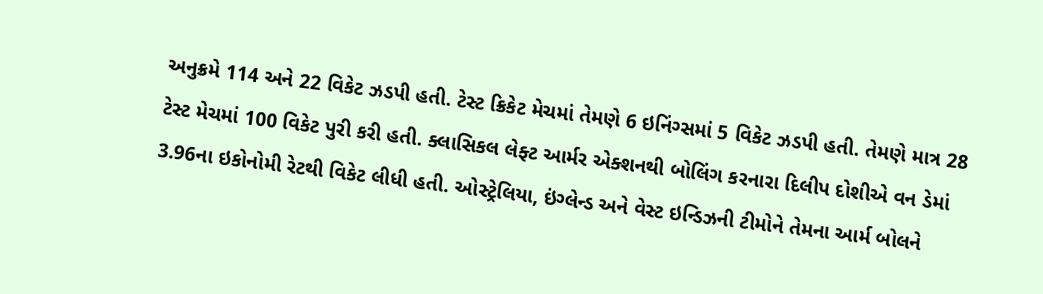અનુક્રમે 114 અને 22 વિકેટ ઝડપી હતી. ટેસ્ટ ક્રિકેટ મેચમાં તેમણે 6 ઇનિંગ્સમાં 5 વિકેટ ઝડપી હતી. તેમણે માત્ર 28 ટેસ્ટ મેચમાં 100 વિકેટ પુરી કરી હતી. ક્લાસિકલ લેફ્ટ આર્મર એક્શનથી બોલિંગ કરનારા દિલીપ દોશીએ વન ડેમાં 3.96ના ઇકોનોમી રેટથી વિકેટ લીધી હતી. ઓસ્ટ્રેલિયા, ઇંગ્લેન્ડ અને વેસ્ટ ઇન્ડિઝની ટીમોને તેમના આર્મ બોલને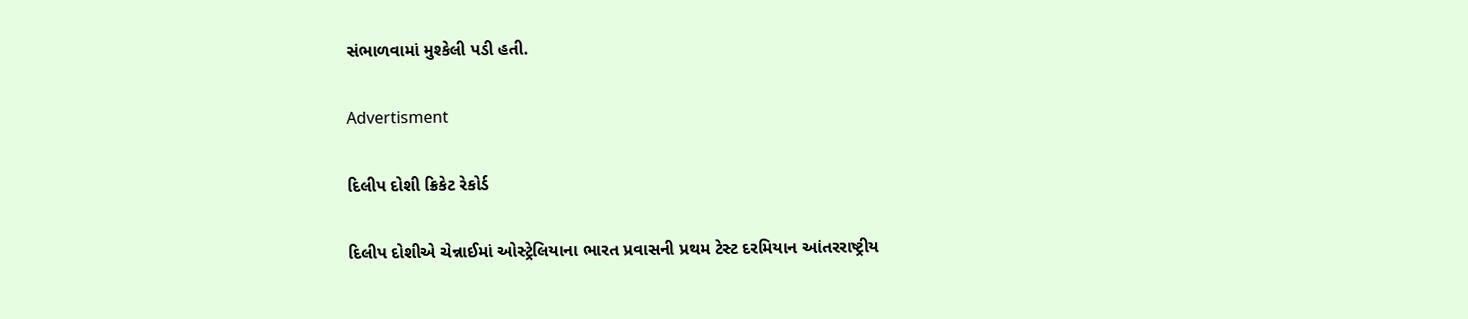સંભાળવામાં મુશ્કેલી પડી હતી.

Advertisment

દિલીપ દોશી ક્રિકેટ રેકોર્ડ

દિલીપ દોશીએ ચેન્નાઈમાં ઓસ્ટ્રેલિયાના ભારત પ્રવાસની પ્રથમ ટેસ્ટ દરમિયાન આંતરરાષ્ટ્રીય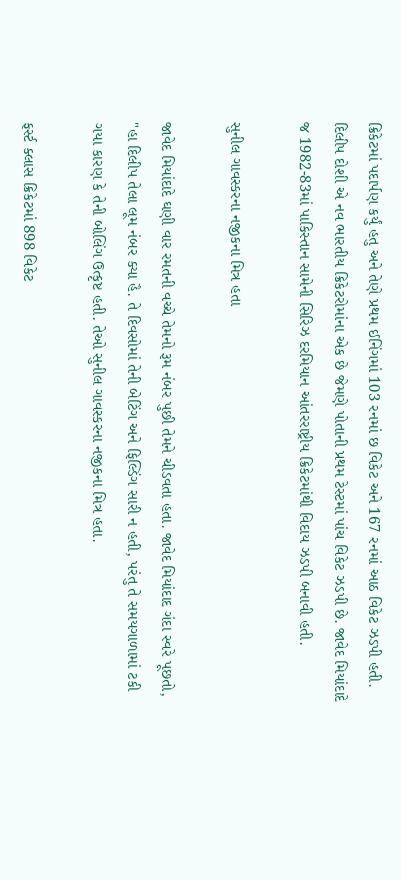ક્રિકેટમાં પદાર્પણ કર્યું હતુ અને તેણે પ્રથમ ઈનિંગમાં 103 રનમાં છ વિકેટ અને 167 રનમાં આઠ વિકેટ ઝડપી હતી. દિલીપ દોશી એ નવ ભારતીય ક્રિકેટરોમાંના એક છે જેમણે પોતાની પ્રથમ ટેસ્ટમાં પાંચ વિકેટ ઝડપી છે. જાવેદ મિયાંદાદે જ 1982-83માં પાકિસ્તાન સામેની સિરિઝ દરમિયાન આંતરરાષ્ટ્રીય ક્રિકેટમાંથી વિદાય ઝડપી બનાવી હતી.

સુનીલ ગાવસ્કરના નજીકના મિત્ર હતા

જાવેદ મિયાંદાદે ઘણી વાર રમતની વચ્ચે તેમનો રૂમ નંબર પુછી તેમને ચીડવતા હતા. જાવેદ મિયાંદાદ ગંદા સ્વરે પૂછતો, "હા દિલીપ તેલા લૂમ નંબર ક્યા હૈ. તે દિવસોમાં તેની બેટિંગ અને ફિલ્ડિંગ સારી ન હતી, પરંતુ તે સમયગાળામાં ટકી ગયા કારણ કે તેની બોલિંગ ઉત્કૃષ્ટ હતી. તેઓ સુનીલ ગાવસ્કરના નજીકના મિત્ર હતા.

ફર્સ્ટ ક્લાસ ક્રિકેટમાં 898 વિકેટ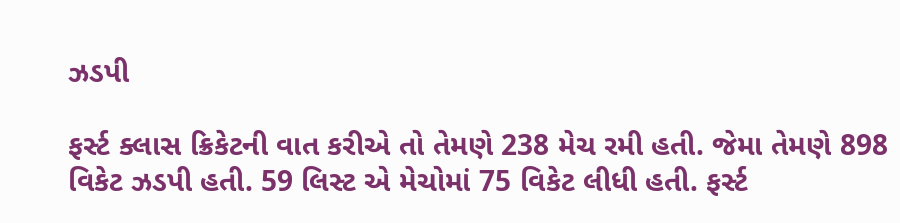ઝડપી

ફર્સ્ટ ક્લાસ ક્રિકેટની વાત કરીએ તો તેમણે 238 મેચ રમી હતી. જેમા તેમણે 898 વિકેટ ઝડપી હતી. 59 લિસ્ટ એ મેચોમાં 75 વિકેટ લીધી હતી. ફર્સ્ટ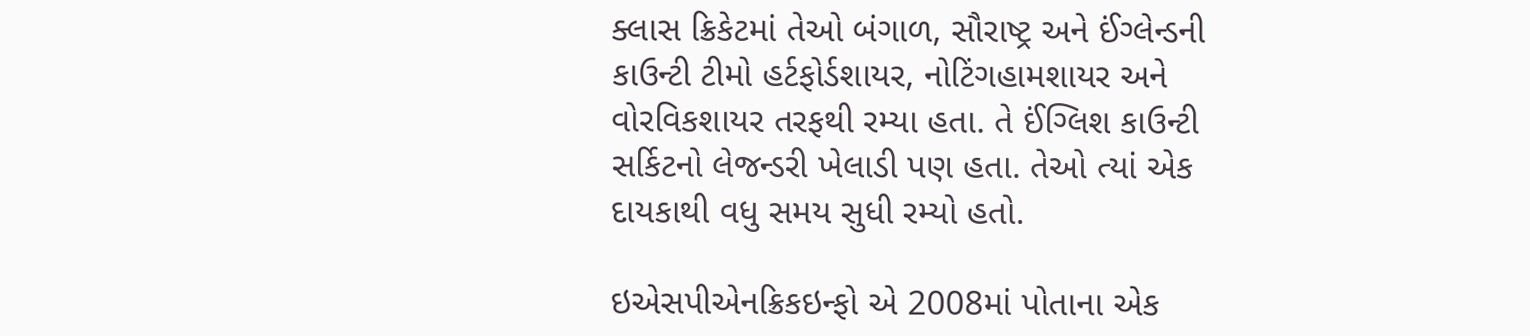ક્લાસ ક્રિકેટમાં તેઓ બંગાળ, સૌરાષ્ટ્ર અને ઈંગ્લેન્ડની કાઉન્ટી ટીમો હર્ટફોર્ડશાયર, નોટિંગહામશાયર અને વોરવિકશાયર તરફથી રમ્યા હતા. તે ઈંગ્લિશ કાઉન્ટી સર્કિટનો લેજન્ડરી ખેલાડી પણ હતા. તેઓ ત્યાં એક દાયકાથી વધુ સમય સુધી રમ્યો હતો.

ઇએસપીએનક્રિકઇન્ફો એ 2008માં પોતાના એક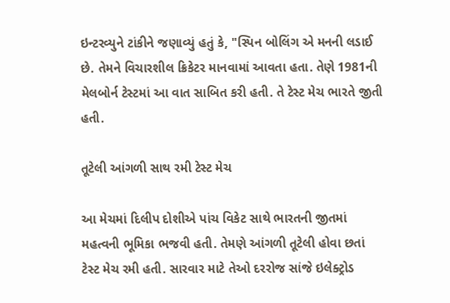ઇન્ટરવ્યુને ટાંકીને જણાવ્યું હતું કે, "સ્પિન બોલિંગ એ મનની લડાઈ છે. તેમને વિચારશીલ ક્રિકેટર માનવામાં આવતા હતા. તેણે 1981ની મેલબોર્ન ટેસ્ટમાં આ વાત સાબિત કરી હતી. તે ટેસ્ટ મેચ ભારતે જીતી હતી.

તૂટેલી આંગળી સાથ રમી ટેસ્ટ મેચ

આ મેચમાં દિલીપ દોશીએ પાંચ વિકેટ સાથે ભારતની જીતમાં મહત્વની ભૂમિકા ભજવી હતી. તેમણે આંગળી તૂટેલી હોવા છતાં ટેસ્ટ મેચ રમી હતી. સારવાર માટે તેઓ દરરોજ સાંજે ઇલેક્ટ્રોડ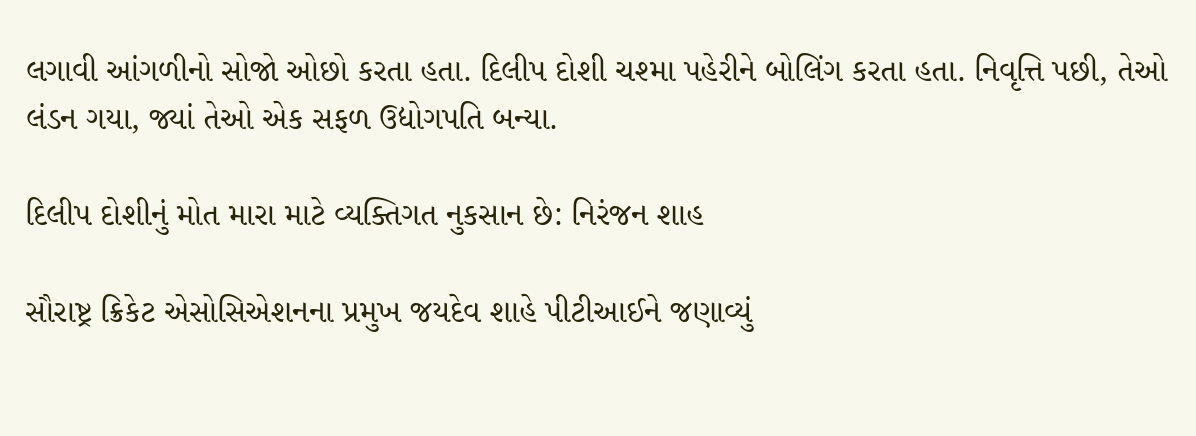લગાવી આંગળીનો સોજો ઓછો કરતા હતા. દિલીપ દોશી ચશ્મા પહેરીને બોલિંગ કરતા હતા. નિવૃત્તિ પછી, તેઓ લંડન ગયા, જ્યાં તેઓ એક સફળ ઉદ્યોગપતિ બન્યા.

દિલીપ દોશીનું મોત મારા માટે વ્યક્તિગત નુકસાન છે: નિરંજન શાહ

સૌરાષ્ટ્ર ક્રિકેટ એસોસિએશનના પ્રમુખ જયદેવ શાહે પીટીઆઈને જણાવ્યું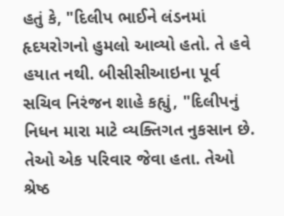હતું કે, "દિલીપ ભાઈને લંડનમાં હૃદયરોગનો હુમલો આવ્યો હતો. તે હવે હયાત નથી. બીસીસીઆઇના પૂર્વ સચિવ નિરંજન શાહે કહ્યું, "દિલીપનું નિધન મારા માટે વ્યક્તિગત નુકસાન છે. તેઓ એક પરિવાર જેવા હતા. તેઓ શ્રેષ્ઠ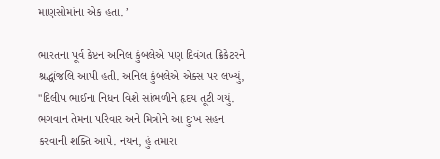માણસોમાંના એક હતા. ’

ભારતના પૂર્વ કેપ્ટન અનિલ કુંબલેએ પણ દિવંગત ક્રિકેટરને શ્રદ્ધાંજલિ આપી હતી. અનિલ કુંબલેએ એક્સ પર લખ્યું, "દિલીપ ભાઈના નિધન વિશે સાંભળીને હૃદય તૂટી ગયું. ભગવાન તેમના પરિવાર અને મિત્રોને આ દુઃખ સહન કરવાની શક્તિ આપે. નયન, હું તમારા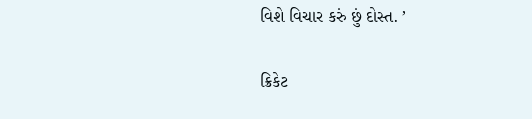વિશે વિચાર કરું છું દોસ્ત. ’

ક્રિકેટ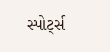સ્પોર્ટ્સ